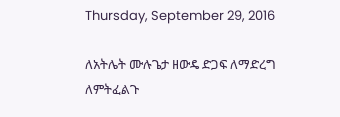Thursday, September 29, 2016

ለአትሌት ሙሉጌታ ዘውዴ ድጋፍ ለማድረግ ለምትፈልጉ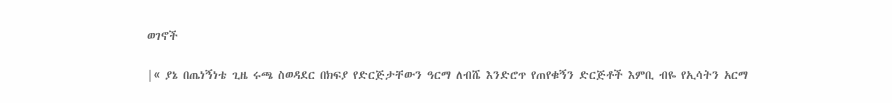ወገኖች

|« ያኔ በጤነኝነቴ ጊዜ ሩጫ ስወዳደር በክፍያ የድርጅታቸውን ዓርማ ለብሼ እንድሮጥ የጠየቁኝን ድርጅቶች እምቢ ብዬ የኢሳትን አርማ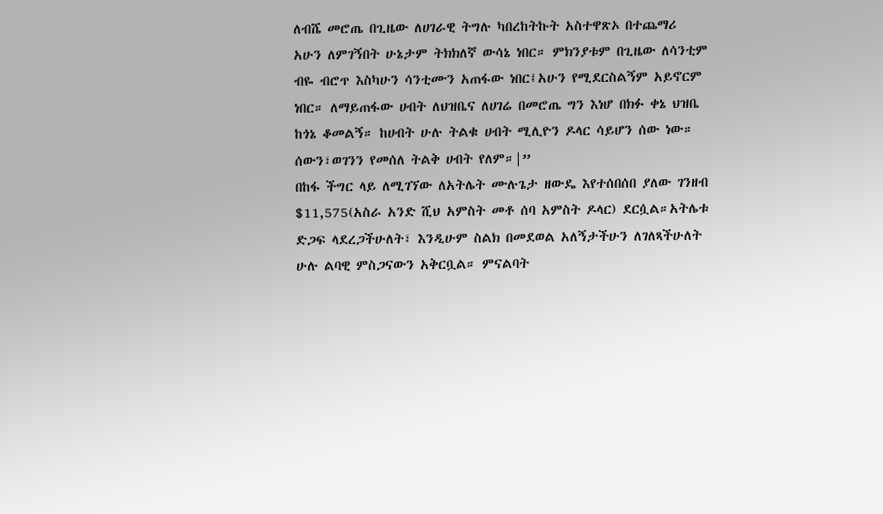ለብሼ መሮጤ በጊዜው ለሀገራዊ ትግሉ ካበረከትኩት አስተዋጽኦ በተጨማሪ አሁን ለምገኝበት ሁኔታም ትክክለኛ ውሳኔ ነበር። ምክንያቱም በጊዜው ለሳንቲም ብዬ ብሮጥ እስካሁን ሳንቲሙን አጠፋው ነበር፤አሁን የሚደርስልኝም አይኖርም ነበር። ለማይጠፋው ሀብት ለህዝቤና ለሀገሬ በመሮጤ ግን እነሆ በክፉ ቀኔ ህዝቤ ከጎኔ ቆመልኝ። ከሀብት ሁሉ ትልቁ ሀብት ሚሊዮን ዶላር ሳይሆን ሰው ነው። ሰውን፣ወገንን የመሰለ ትልቅ ሀብት የለም።|”
በከፋ ችግር ላይ ለሚገኘው ለአትሌት ሙሉጌታ ዘውዴ እየተሰበሰበ ያለው ገንዘብ $11,575(አስራ አንድ ሺህ አምስት መቶ ሰባ አምስት ዶላር) ደርሷል።አትሌቱ ድጋፍ ላደረጋችሁለት፣ እንዲሁም ስልክ በመደወል አለኝታችሁን ለገለጻችሁለት ሁሉ ልባዊ ምስጋናውን አቅርቧል። ምናልባት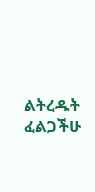ልትረዱት ፈልጋችሁ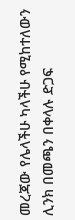መረጃው የሌላችሁ ካላችሁ የሚከተለውን ሊንክ በመጫን በቀላሉ ድጋፍ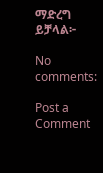ማድረግ ይቻላል፦

No comments:

Post a Comment